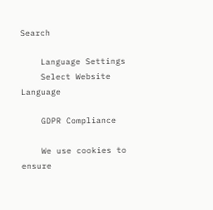Search

    Language Settings
    Select Website Language

    GDPR Compliance

    We use cookies to ensure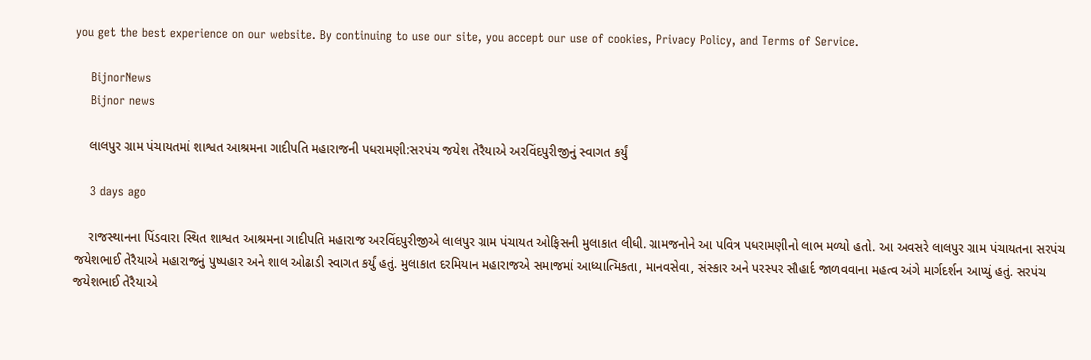you get the best experience on our website. By continuing to use our site, you accept our use of cookies, Privacy Policy, and Terms of Service.

    BijnorNews
    Bijnor news

    લાલપુર ગ્રામ પંચાયતમાં શાશ્વત આશ્રમના ગાદીપતિ મહારાજની પધરામણી:સરપંચ જયેશ તેરૈયાએ અરવિંદપુરીજીનું સ્વાગત કર્યું

    3 days ago

    રાજસ્થાનના પિંડવારા સ્થિત શાશ્વત આશ્રમના ગાદીપતિ મહારાજ અરવિંદપુરીજીએ લાલપુર ગ્રામ પંચાયત ઓફિસની મુલાકાત લીધી. ગ્રામજનોને આ પવિત્ર પધરામણીનો લાભ મળ્યો હતો. આ અવસરે લાલપુર ગ્રામ પંચાયતના સરપંચ જયેશભાઈ તેરૈયાએ મહારાજનું પુષ્પહાર અને શાલ ઓઢાડી સ્વાગત કર્યું હતું. મુલાકાત દરમિયાન મહારાજએ સમાજમાં આધ્યાત્મિકતા, માનવસેવા, સંસ્કાર અને પરસ્પર સૌહાર્દ જાળવવાના મહત્વ અંગે માર્ગદર્શન આપ્યું હતું. સરપંચ જયેશભાઈ તેરૈયાએ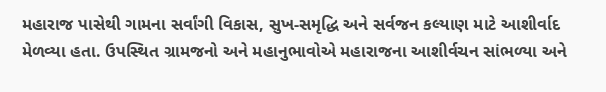મહારાજ પાસેથી ગામના સર્વાંગી વિકાસ, સુખ-સમૃદ્ધિ અને સર્વજન કલ્યાણ માટે આશીર્વાદ મેળવ્યા હતા. ઉપસ્થિત ગ્રામજનો અને મહાનુભાવોએ મહારાજના આશીર્વચન સાંભળ્યા અને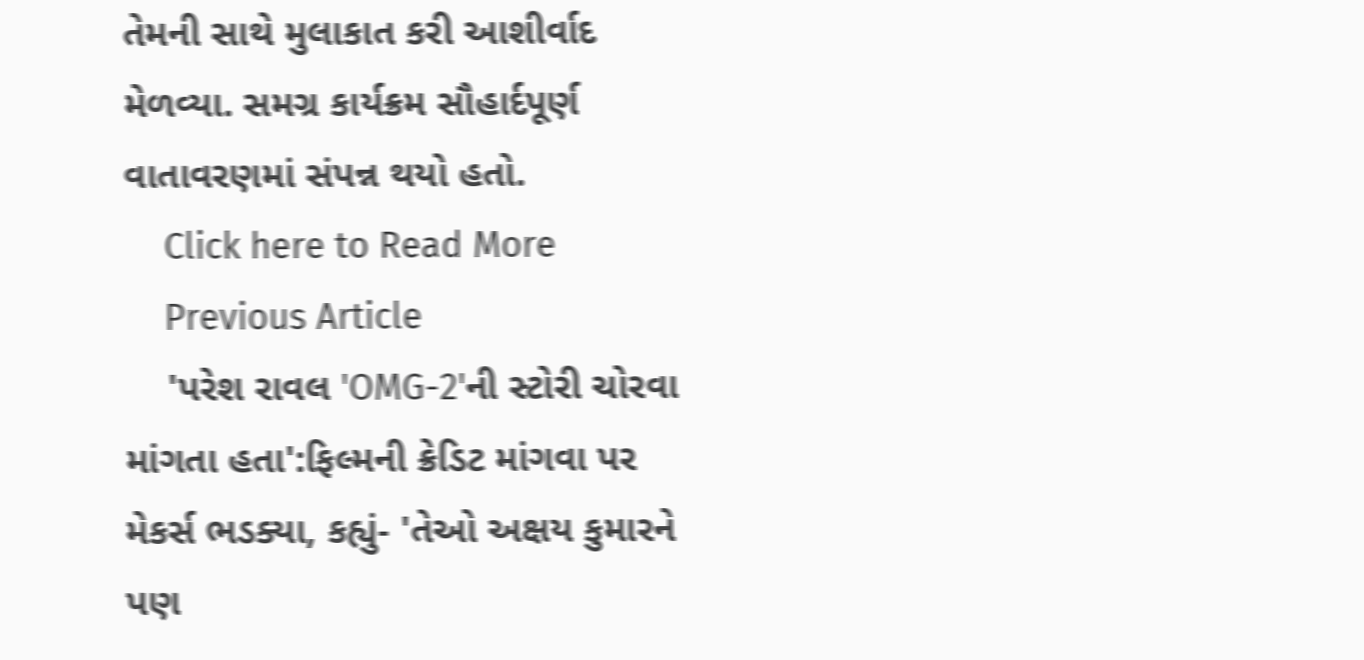તેમની સાથે મુલાકાત કરી આશીર્વાદ મેળવ્યા. સમગ્ર કાર્યક્રમ સૌહાર્દપૂર્ણ વાતાવરણમાં સંપન્ન થયો હતો.
    Click here to Read More
    Previous Article
    'પરેશ રાવલ 'OMG-2'ની સ્ટોરી ચોરવા માંગતા હતા':ફિલ્મની ક્રેડિટ માંગવા પર મેકર્સ ભડક્યા, કહ્યું- 'તેઓ અક્ષય કુમારને પણ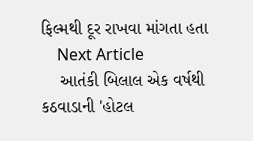ફિલ્મથી દૂર રાખવા માંગતા હતા
    Next Article
    આતંકી બિલાલ એક વર્ષથી કઠવાડાની 'હોટલ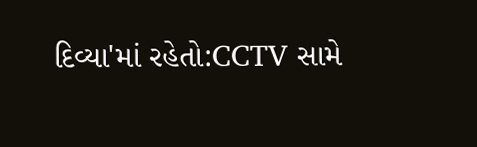દિવ્યા'માં રહેતો:CCTV સામે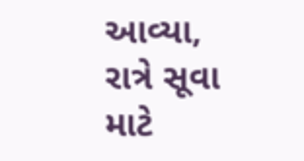આવ્યા, રાત્રે સૂવા માટે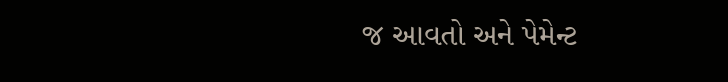જ આવતો અને પેમેન્ટ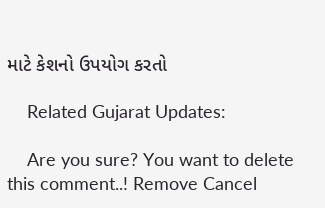માટે કેશનો ઉપયોગ કરતો

    Related Gujarat Updates:

    Are you sure? You want to delete this comment..! Remove Cancel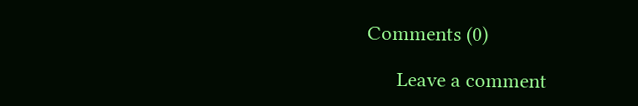Comments (0)

      Leave a comment